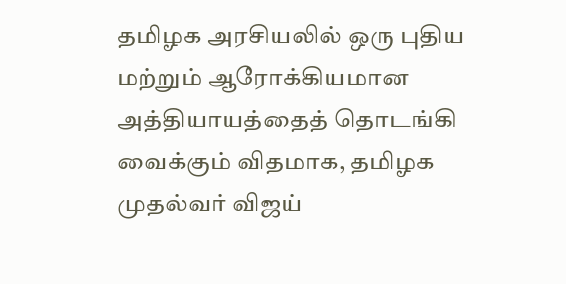தமிழக அரசியலில் ஒரு புதிய மற்றும் ஆரோக்கியமான அத்தியாயத்தைத் தொடங்கி வைக்கும் விதமாக, தமிழக முதல்வர் விஜய்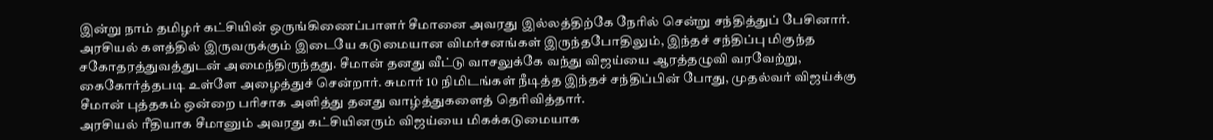இன்று நாம் தமிழர் கட்சியின் ஒருங்கிணைப்பாளர் சீமானை அவரது இல்லத்திற்கே நேரில் சென்று சந்தித்துப் பேசினார். அரசியல் களத்தில் இருவருக்கும் இடையே கடுமையான விமர்சனங்கள் இருந்தபோதிலும், இந்தச் சந்திப்பு மிகுந்த சகோதரத்துவத்துடன் அமைந்திருந்தது. சீமான் தனது வீட்டு வாசலுக்கே வந்து விஜய்யை ஆரத்தழுவி வரவேற்று, கைகோர்த்தபடி உள்ளே அழைத்துச் சென்றார். சுமார் 10 நிமிடங்கள் நீடித்த இந்தச் சந்திப்பின் போது, முதல்வர் விஜய்க்கு சீமான் புத்தகம் ஒன்றை பரிசாக அளித்து தனது வாழ்த்துகளைத் தெரிவித்தார்.
அரசியல் ரீதியாக சீமானும் அவரது கட்சியினரும் விஜய்யை மிகக்கடுமையாக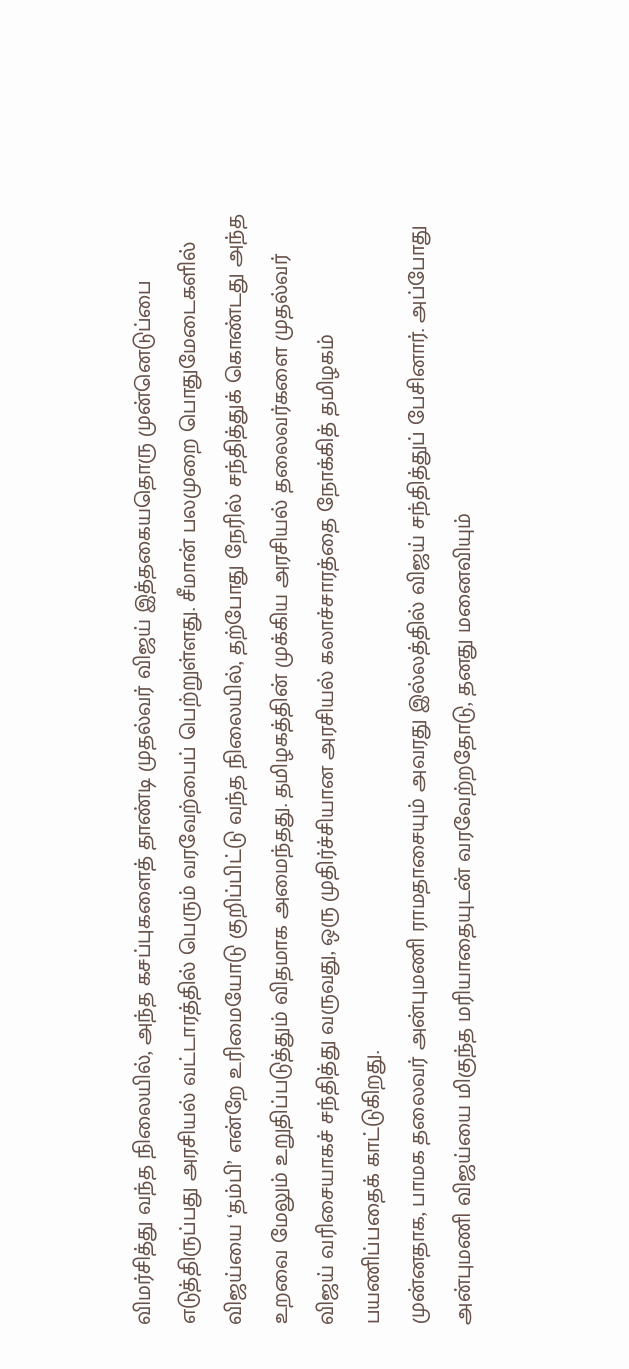விமர்சித்து வந்த நிலையில், அந்த கசப்புகளைத் தாண்டி முதல்வர் விஜய் இத்தகையதொரு முன்னெடுப்பை எடுத்திருப்பது அரசியல் வட்டாரத்தில் பெரும் வரவேற்பைப் பெற்றுள்ளது. சீமான் பலமுறை பொதுமேடைகளில் விஜய்யை ‘தம்பி’ என்றே உரிமையோடு குறிப்பிட்டு வந்த நிலையில், தற்போது நேரில் சந்தித்துக் கொண்டது அந்த உறவை மேலும் உறுதிப்படுத்தும் விதமாக அமைந்தது. தமிழகத்தின் முக்கிய அரசியல் தலைவர்களை முதல்வர் விஜய் வரிசையாகச் சந்தித்து வருவது, ஒரு முதிர்ச்சியான அரசியல் கலாச்சாரத்தை நோக்கித் தமிழகம் பயணிப்பதைக் காட்டுகிறது.
முன்னதாக, பாமக தலைவர் அன்புமணி ராமதாசையும் அவரது இல்லத்தில் விஜய் சந்தித்துப் பேசினார். அப்போது அன்புமணி விஜய்யை மிகுந்த மரியாதையுடன் வரவேற்றதோடு, தனது மனைவியும்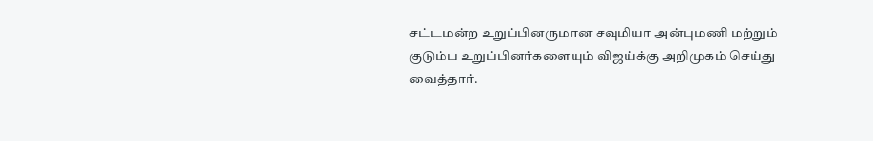சட்டமன்ற உறுப்பினருமான சவுமியா அன்புமணி மற்றும் குடும்ப உறுப்பினர்களையும் விஜய்க்கு அறிமுகம் செய்து வைத்தார்.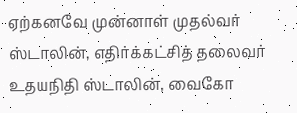ஏற்கனவே முன்னாள் முதல்வர் ஸ்டாலின், எதிர்க்கட்சித் தலைவர் உதயநிதி ஸ்டாலின், வைகோ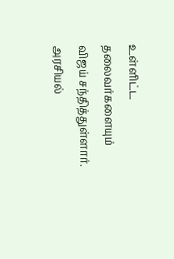உள்ளிட்ட தலைவர்களையும் விஜய் சந்தித்துள்ளார். அரசியல்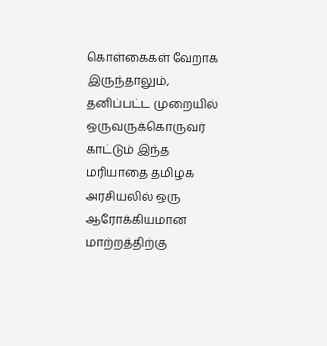கொள்கைகள் வேறாக இருந்தாலும், தனிப்பட்ட முறையில் ஒருவருக்கொருவர் காட்டும் இந்த மரியாதை தமிழக அரசியலில் ஒரு ஆரோக்கியமான மாற்றத்திற்கு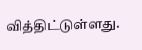வித்திட்டுள்ளது.